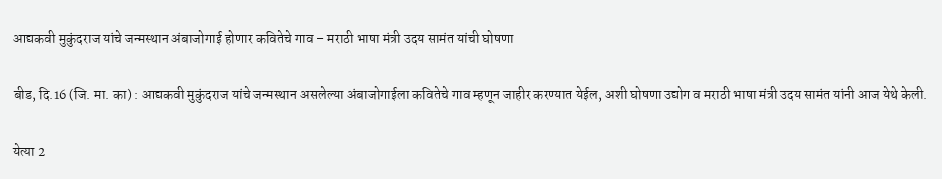आद्यकवी मुकुंदराज यांचे जन्मस्थान अंबाजोगाई होणार कवितेचे गाव – मराठी भाषा मंत्री उदय सामंत यांची घोषणा

बीड, दि.16 (जि. मा. का) : आद्यकवी मुकुंदराज यांचे जन्मस्थान असलेल्या अंबाजोगाईला कवितेचे गाव म्हणून जाहीर करण्यात येईल, अशी घोषणा उद्योग व मराठी भाषा मंत्री उदय सामंत यांनी आज येथे केली.

येत्या 2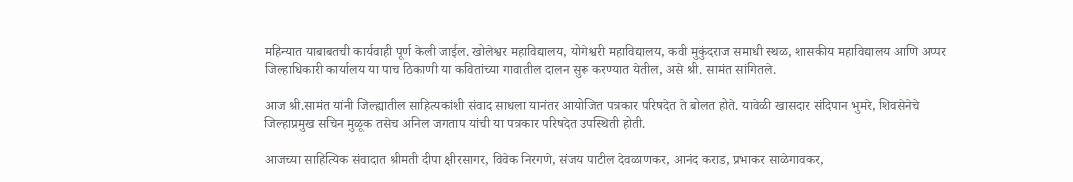महिन्यात याबाबतची कार्यवाही पूर्ण केली जाईल. खोलेश्वर महाविद्यालय, योगेश्वरी महाविद्यालय, कवी मुकुंदराज समाधी स्थळ, शासकीय महाविद्यालय आणि अप्पर जिल्हाधिकारी कार्यालय या पाच ठिकाणी या कवितांच्या गावातील दालन सुरू करण्यात येतील, असे श्री. सामंत सांगितले.

आज श्री.सामंत यांनी जिल्ह्यातील साहित्यकांशी संवाद साधला यानंतर आयोजित पत्रकार परिषदेत ते बोलत होते. यावेळी खासदार संदिपान भुमरे, शिवसेनेचे जिल्हाप्रमुख सचिन मुळूक तसेच अनिल जगताप यांची या पत्रकार परिषदेत उपस्थिती होती.

आजच्या साहित्यिक संवादात श्रीमती दीपा क्षीरसागर, विवेक निरगणे, संजय पाटील देवळाणकर, आनंद कराड, प्रभाकर साळेगावकर,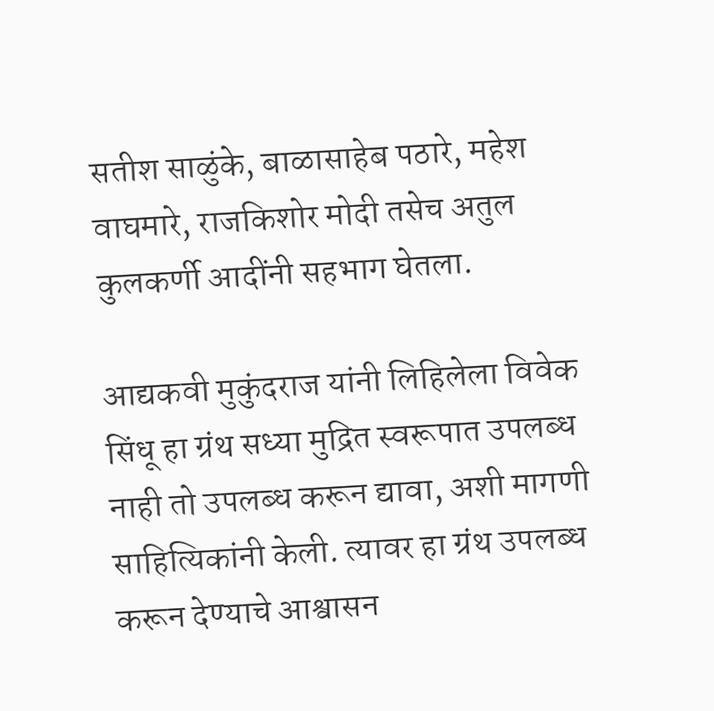सतीश साळुंके, बाळासाहेब पठारे, महेश वाघमारे, राजकिशोर मोदी तसेच अतुल कुलकर्णी आदींनी सहभाग घेतला.

आद्यकवी मुकुंदराज यांनी लिहिलेला विवेक सिंधू हा ग्रंथ सध्या मुद्रित स्वरूपात उपलब्ध नाही तो उपलब्ध करून द्यावा, अशी मागणी साहित्यिकांनी केली. त्यावर हा ग्रंथ उपलब्ध करून देण्याचे आश्वासन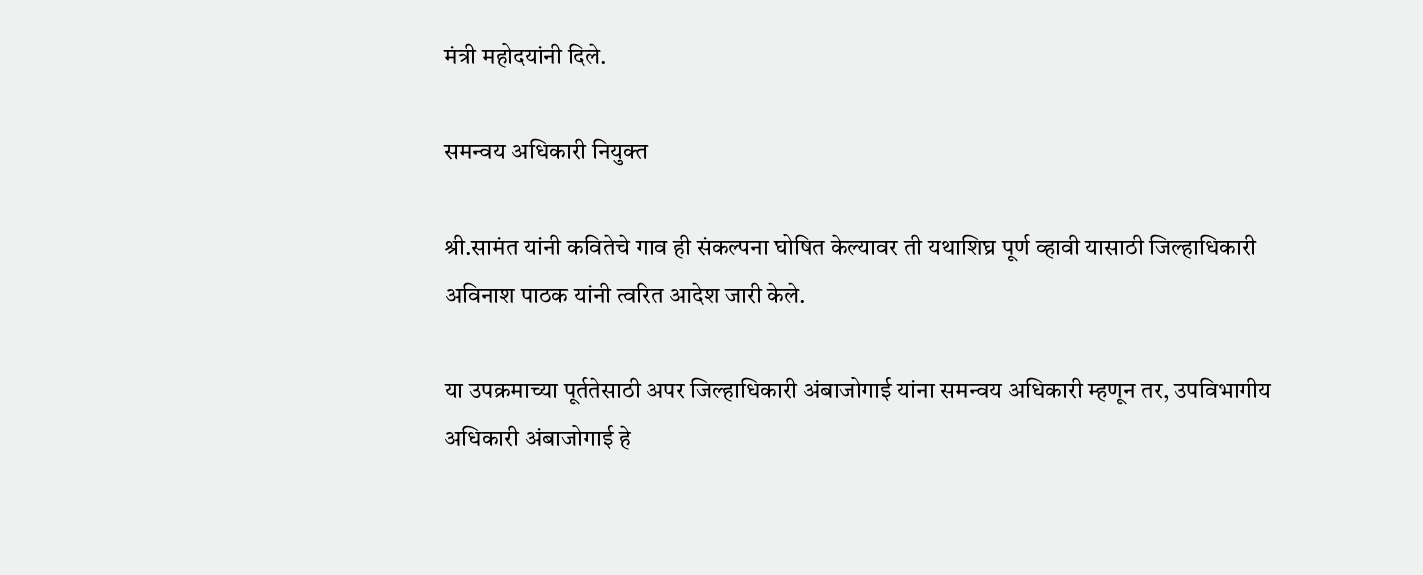मंत्री महोदयांनी दिले.

समन्वय अधिकारी नियुक्त

श्री.सामंत यांनी कवितेचे गाव ही संकल्पना घोषित केल्यावर ती यथाशिघ्र पूर्ण व्हावी यासाठी जिल्हाधिकारी अविनाश पाठक यांनी त्वरित आदेश जारी केले.

या उपक्रमाच्या पूर्ततेसाठी अपर जिल्हाधिकारी अंबाजोगाई यांना समन्वय अधिकारी म्हणून तर, उपविभागीय अधिकारी अंबाजोगाई हे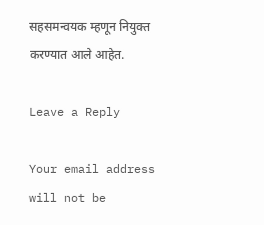सहसमन्वयक म्हणून नियुक्त करण्यात आले आहेत.

Leave a Reply

Your email address will not be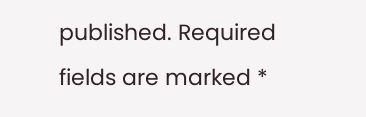published. Required fields are marked *